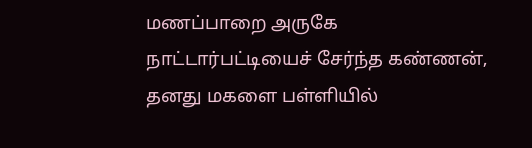மணப்பாறை அருகே நாட்டார்பட்டியைச் சேர்ந்த கண்ணன், தனது மகளை பள்ளியில்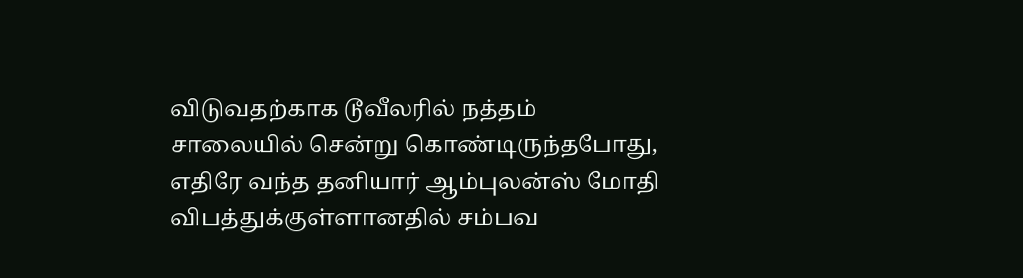விடுவதற்காக டூவீலரில் நத்தம் சாலையில் சென்று கொண்டிருந்தபோது, எதிரே வந்த தனியார் ஆம்புலன்ஸ் மோதி விபத்துக்குள்ளானதில் சம்பவ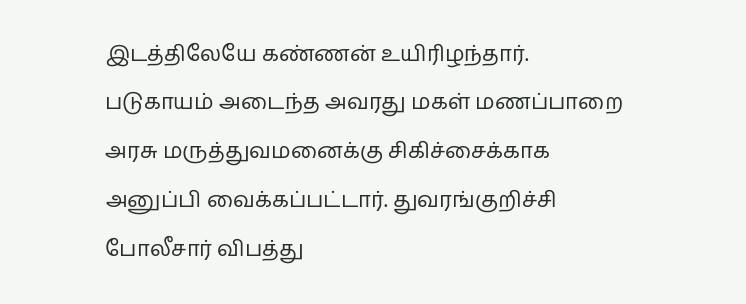இடத்திலேயே கண்ணன் உயிரிழந்தார். படுகாயம் அடைந்த அவரது மகள் மணப்பாறை அரசு மருத்துவமனைக்கு சிகிச்சைக்காக அனுப்பி வைக்கப்பட்டார். துவரங்குறிச்சி போலீசார் விபத்து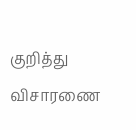குறித்து விசாரணை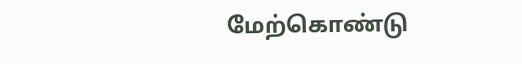மேற்கொண்டு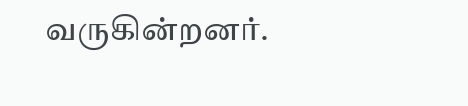வருகின்றனர்.